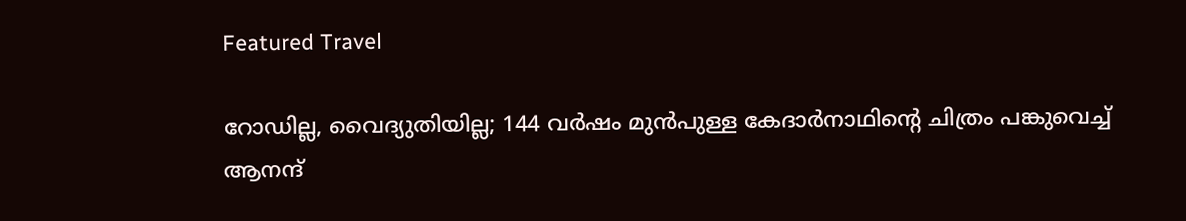Featured Travel

റോഡില്ല, വൈദ്യുതിയില്ല; 144 വർഷം മുൻപുള്ള കേദാർനാഥിന്റെ ചിത്രം പങ്കുവെച്ച് ആനന്ദ്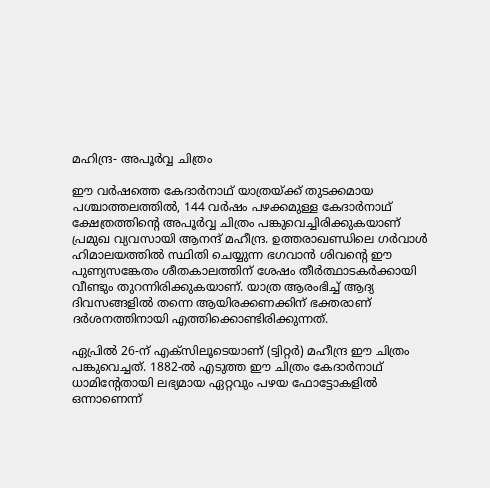മഹിന്ദ്ര- അപൂർവ്വ ചിത്രം

ഈ വർഷത്തെ കേദാർനാഥ് യാത്രയ്ക്ക് തുടക്കമായ പശ്ചാത്തലത്തിൽ, 144 വർഷം പഴക്കമുള്ള കേദാർനാഥ് ക്ഷേത്രത്തിന്റെ അപൂർവ്വ ചിത്രം പങ്കുവെച്ചിരിക്കുകയാണ് പ്രമുഖ വ്യവസായി ആനന്ദ് മഹീന്ദ്ര. ഉത്തരാഖണ്ഡിലെ ഗർവാൾ ഹിമാലയത്തിൽ സ്ഥിതി ചെയ്യുന്ന ഭഗവാൻ ശിവന്റെ ഈ പുണ്യസങ്കേതം ശീതകാലത്തിന് ശേഷം തീർത്ഥാടകർക്കായി വീണ്ടും തുറന്നിരിക്കുകയാണ്. യാത്ര ആരംഭിച്ച് ആദ്യ ദിവസങ്ങളിൽ തന്നെ ആയിരക്കണക്കിന് ഭക്തരാണ് ദർശനത്തിനായി എത്തിക്കൊണ്ടിരിക്കുന്നത്.

ഏപ്രിൽ 26-ന് എക്സിലൂടെയാണ് (ട്വിറ്റർ) മഹീന്ദ്ര ഈ ചിത്രം പങ്കുവെച്ചത്. 1882-ൽ എടുത്ത ഈ ചിത്രം കേദാർനാഥ് ധാമിന്റേതായി ലഭ്യമായ ഏറ്റവും പഴയ ഫോട്ടോകളിൽ ഒന്നാണെന്ന്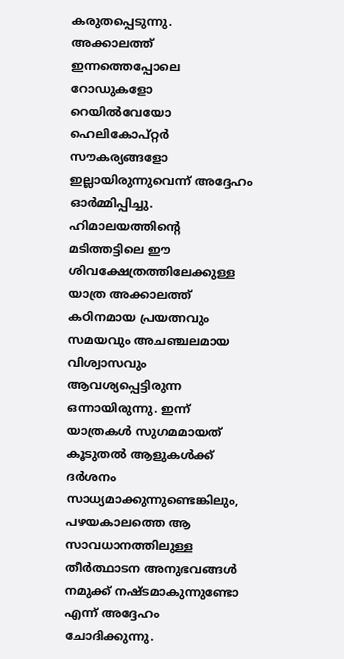കരുതപ്പെടുന്നു. അക്കാലത്ത് ഇന്നത്തെപ്പോലെ റോഡുകളോ റെയിൽവേയോ ഹെലികോപ്റ്റർ സൗകര്യങ്ങളോ ഇല്ലായിരുന്നുവെന്ന് അദ്ദേഹം ഓർമ്മിപ്പിച്ചു. ഹിമാലയത്തിന്റെ മടിത്തട്ടിലെ ഈ ശിവക്ഷേത്രത്തിലേക്കുള്ള യാത്ര അക്കാലത്ത് കഠിനമായ പ്രയത്നവും സമയവും അചഞ്ചലമായ വിശ്വാസവും ആവശ്യപ്പെട്ടിരുന്ന ഒന്നായിരുന്നു. ഇന്ന് യാത്രകൾ സുഗമമായത് കൂടുതൽ ആളുകൾക്ക് ദർശനം സാധ്യമാക്കുന്നുണ്ടെങ്കിലും, പഴയകാലത്തെ ആ സാവധാനത്തിലുള്ള തീർത്ഥാടന അനുഭവങ്ങൾ നമുക്ക് നഷ്ടമാകുന്നുണ്ടോ എന്ന് അദ്ദേഹം ചോദിക്കുന്നു.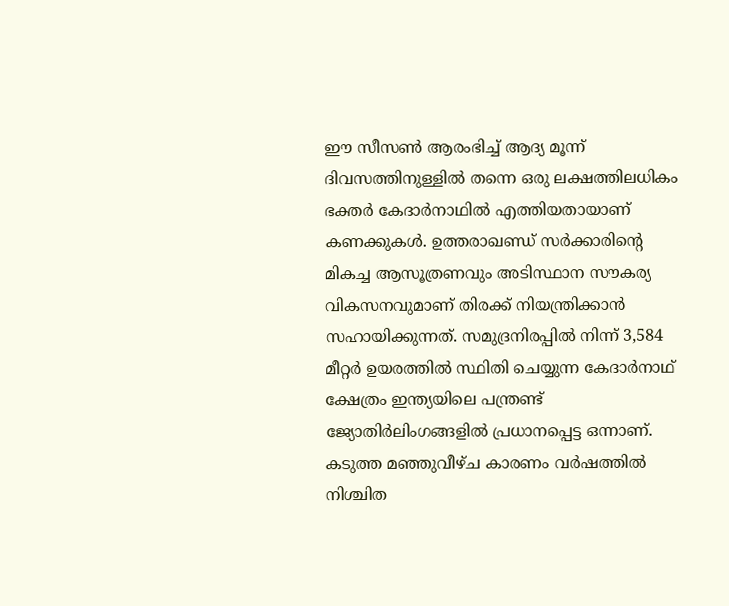ഈ സീസൺ ആരംഭിച്ച് ആദ്യ മൂന്ന് ദിവസത്തിനുള്ളിൽ തന്നെ ഒരു ലക്ഷത്തിലധികം ഭക്തർ കേദാർനാഥിൽ എത്തിയതായാണ് കണക്കുകൾ. ഉത്തരാഖണ്ഡ് സർക്കാരിന്റെ മികച്ച ആസൂത്രണവും അടിസ്ഥാന സൗകര്യ വികസനവുമാണ് തിരക്ക് നിയന്ത്രിക്കാൻ സഹായിക്കുന്നത്. സമുദ്രനിരപ്പിൽ നിന്ന് 3,584 മീറ്റർ ഉയരത്തിൽ സ്ഥിതി ചെയ്യുന്ന കേദാർനാഥ് ക്ഷേത്രം ഇന്ത്യയിലെ പന്ത്രണ്ട് ജ്യോതിർലിംഗങ്ങളിൽ പ്രധാനപ്പെട്ട ഒന്നാണ്. കടുത്ത മഞ്ഞുവീഴ്ച കാരണം വർഷത്തിൽ നിശ്ചിത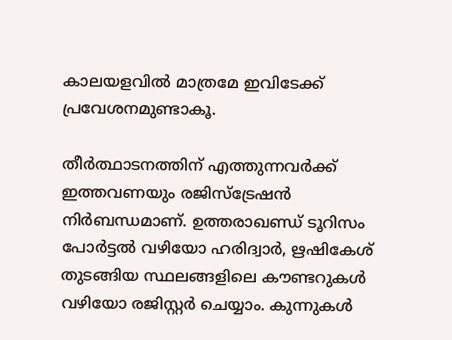കാലയളവിൽ മാത്രമേ ഇവിടേക്ക് പ്രവേശനമുണ്ടാകൂ.

തീർത്ഥാടനത്തിന് എത്തുന്നവർക്ക് ഇത്തവണയും രജിസ്‌ട്രേഷൻ നിർബന്ധമാണ്. ഉത്തരാഖണ്ഡ് ടൂറിസം പോർട്ടൽ വഴിയോ ഹരിദ്വാർ, ഋഷികേശ് തുടങ്ങിയ സ്ഥലങ്ങളിലെ കൗണ്ടറുകൾ വഴിയോ രജിസ്റ്റർ ചെയ്യാം. കുന്നുകൾ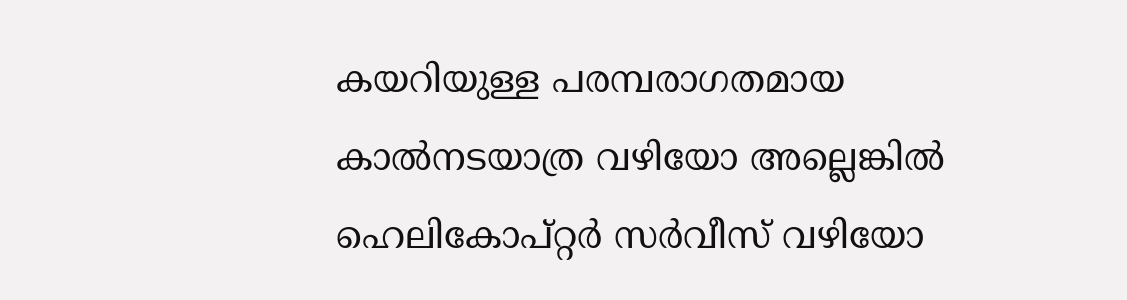കയറിയുള്ള പരമ്പരാഗതമായ കാൽനടയാത്ര വഴിയോ അല്ലെങ്കിൽ ഹെലികോപ്റ്റർ സർവീസ് വഴിയോ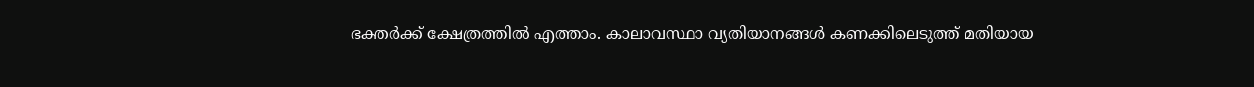ഭക്തർക്ക് ക്ഷേത്രത്തിൽ എത്താം. കാലാവസ്ഥാ വ്യതിയാനങ്ങൾ കണക്കിലെടുത്ത് മതിയായ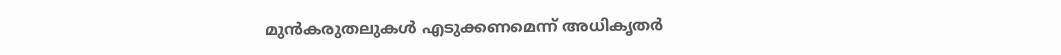മുൻകരുതലുകൾ എടുക്കണമെന്ന് അധികൃതർ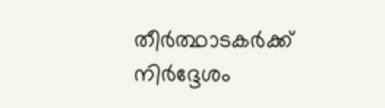തീർത്ഥാടകർക്ക് നിർദ്ദേശം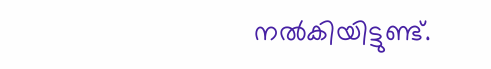നൽകിയിട്ടുണ്ട്.